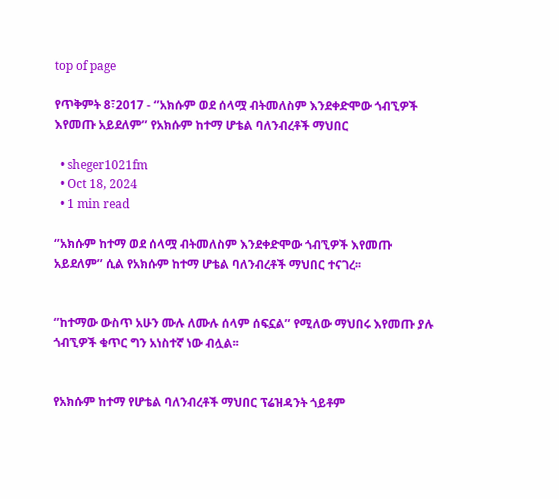top of page

የጥቅምት 8፣2017 - ‘’አክሱም ወደ ሰላሟ ብትመለስም እንደቀድሞው ጎብኚዎች እየመጡ አይደለም’’ የአክሱም ከተማ ሆቴል ባለንብረቶች ማህበር

  • sheger1021fm
  • Oct 18, 2024
  • 1 min read

‘’አክሱም ከተማ ወደ ሰላሟ ብትመለስም እንደቀድሞው ጎብኚዎች እየመጡ አይደለም’’ ሲል የአክሱም ከተማ ሆቴል ባለንብረቶች ማህበር ተናገረ፡፡


‘’ከተማው ውስጥ አሁን ሙሉ ለሙሉ ሰላም ሰፍኗል’’ የሚለው ማህበሩ እየመጡ ያሉ ጎብኚዎች ቁጥር ግን አነስተኛ ነው ብሏል፡፡


የአክሱም ከተማ የሆቴል ባለንብረቶች ማህበር ፕሬዝዳንት ጎይቶም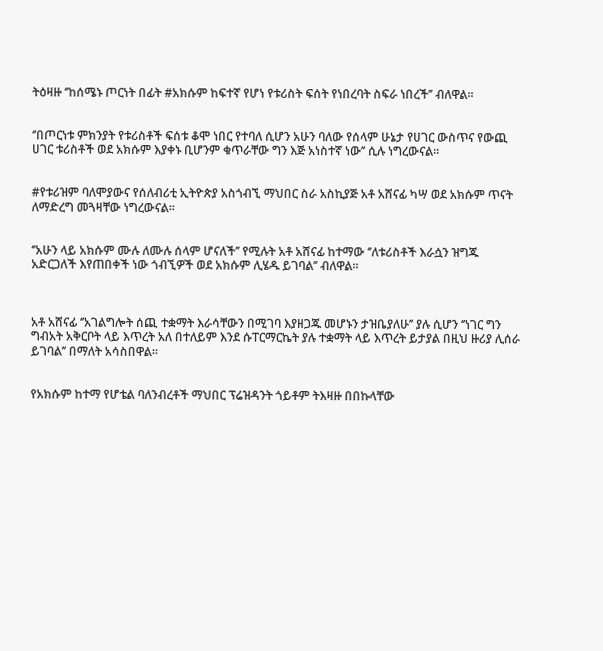ትዕዛዙ ‘’ከሰሜኑ ጦርነት በፊት #አክሱም ከፍተኛ የሆነ የቱሪስት ፍሰት የነበረባት ስፍራ ነበረች’’ ብለዋል፡፡


‘’በጦርነቱ ምክንያት የቱሪስቶች ፍሰቱ ቆሞ ነበር የተባለ ሲሆን አሁን ባለው የሰላም ሁኔታ የሀገር ውስጥና የውጪ ሀገር ቱሪስቶች ወደ አክሱም እያቀኑ ቢሆንም ቁጥራቸው ግን እጅ አነስተኛ ነው’’ ሲሉ ነግረውናል፡፡


#የቱሪዝም ባለሞያውና የሰለብሪቲ ኢትዮጵያ አስጎብኚ ማህበር ስራ አስኪያጅ አቶ አሸናፊ ካሣ ወደ አክሱም ጥናት ለማድረግ መጓዛቸው ነግረውናል፡፡


‘’አሁን ላይ አክሱም ሙሉ ለሙሉ ሰላም ሆናለች’’ የሚሉት አቶ አሸናፊ ከተማው ‘’ለቱሪስቶች እራሷን ዝግጁ አድርጋለች እየጠበቀች ነው ጎብኚዎች ወደ አክሱም ሊሄዱ ይገባል’’ ብለዋል፡፡



አቶ አሸናፊ ‘’አገልግሎት ሰጪ ተቋማት እራሳቸውን በሚገባ እያዘጋጁ መሆኑን ታዝቤያለሁ’’ ያሉ ሲሆን ‘’ነገር ግን ግብአት አቅርቦት ላይ እጥረት አለ በተለይም እንደ ሱፐርማርኬት ያሉ ተቋማት ላይ እጥረት ይታያል በዚህ ዙሪያ ሊሰራ ይገባል’’ በማለት አሳስበዋል፡፡


የአክሱም ከተማ የሆቴል ባለንብረቶች ማህበር ፕሬዝዳንት ጎይቶም ትእዛዙ በበኩላቸው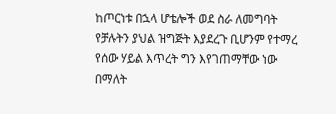ከጦርነቱ በኋላ ሆቴሎች ወደ ስራ ለመግባት የቻሉትን ያህል ዝግጅት እያደረጉ ቢሆንም የተማረ የሰው ሃይል እጥረት ግን እየገጠማቸው ነው በማለት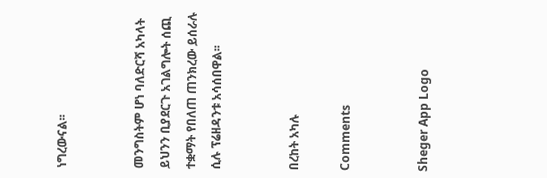ነግረውናል፡፡


መንግስትም ሆነ ባለድርሻ አካላት ይህንን ቢያደርጉ አገልግሎት ሰጪ ተቋማት የበለጠ ጠንክረው ይሰራሉ ሲሉ ፕሬዘዳንቱ አሳሰበዋል፡፡


በረከት አካሉ

Comments


Sheger App Logo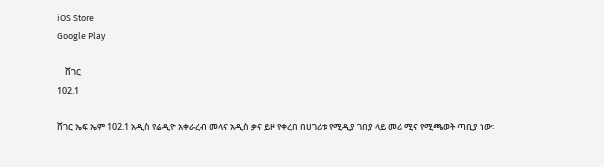iOS Store
Google Play

    ሸገር
102.1

ሸገር ኤፍ ኤም 102.1 አዲስ የሬዲዮ አቀራረብ መላና አዲስ ቃና ይዞ የቀረበ በሀገሪቱ የሚዲያ ገበያ ላይ መሪ ሚና የሚጫወት ጣቢያ ነው፡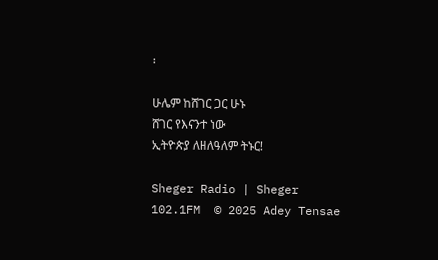፡

ሁሌም ከሸገር ጋር ሁኑ
ሸገር የእናንተ ነው
ኢትዮጵያ ለዘለዓለም ትኑር!

Sheger Radio | Sheger 102.1FM  © 2025 Adey Tensae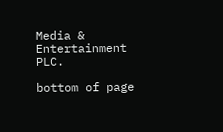Media & Entertainment PLC.

bottom of page